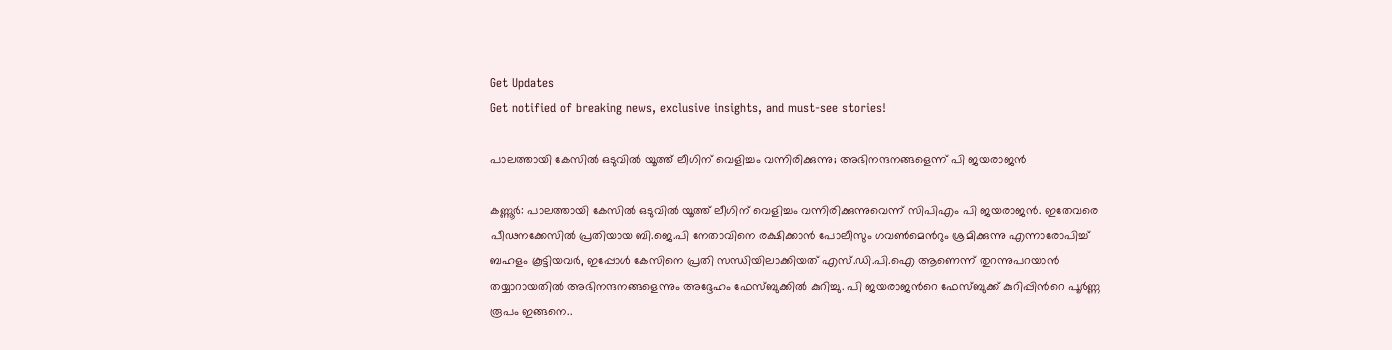Get Updates
Get notified of breaking news, exclusive insights, and must-see stories!

പാലത്തായി കേസില്‍ ഒടുവില്‍ യൂത്ത് ലീഗിന് വെളിച്ചം വന്നിരിക്കുന്നു; അഭിനന്ദനങ്ങളെന്ന് പി ജയരാജന്‍

കണ്ണൂര്‍: പാലത്തായി കേസില്‍ ഒടുവില്‍ യൂത്ത് ലീഗിന് വെളിച്ചം വന്നിരിക്കുന്നുവെന്ന് സിപിഎം പി ജയരാജന്‍. ഇതേവരെ പീഢനക്കേസില്‍ പ്രതിയായ ബി.ജെ.പി നേതാവിനെ രക്ഷിക്കാന്‍ പോലീസും ഗവണ്‍മെന്‍റും ശ്രമിക്കുന്നു എന്നാരോപിച്ച് ബഹളം കൂട്ടിയവര്‍, ഇപ്പോള്‍ കേസിനെ പ്രതി സന്ധിയിലാക്കിയത് എസ്.ഡി.പി.ഐ ആണെന്ന് തുറന്നുപറയാന്‍ തയ്യാറായതില്‍ അഭിനന്ദനങ്ങളെന്നും അദ്ദേഹം ഫേസ്ബുക്കില്‍ കുറിച്ചു. പി ജയരാജന്‍റെ ഫേസ്ബുക്ക് കുറിപ്പിന്‍റെ പൂര്‍ണ്ണ രൂപം ഇങ്ങനെ..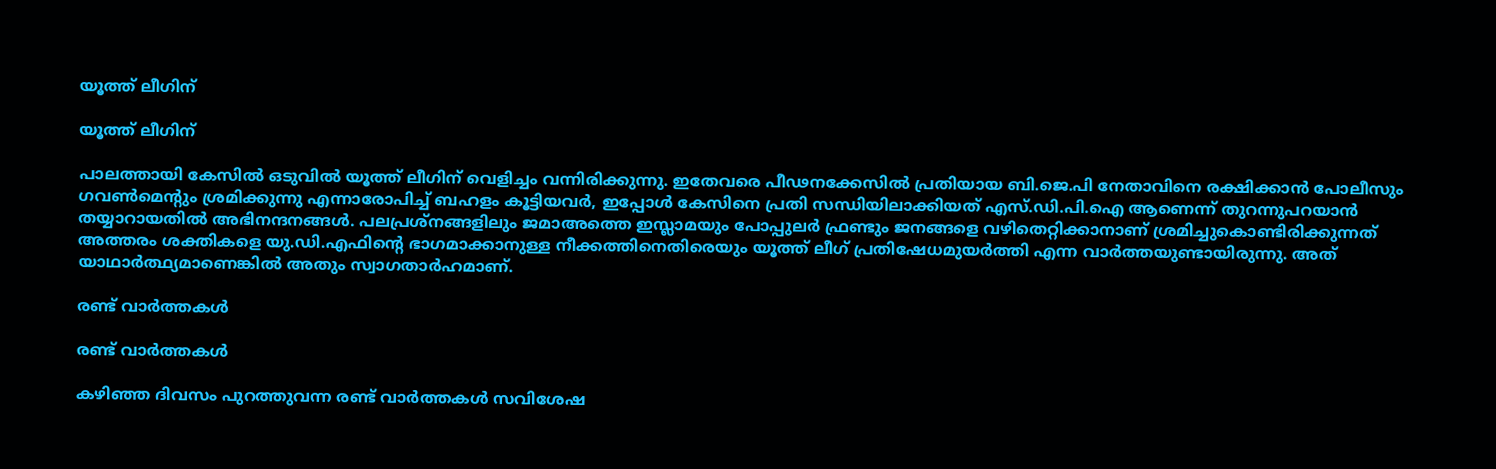യൂത്ത് ലീഗിന്

യൂത്ത് ലീഗിന്

പാലത്തായി കേസില്‍ ഒടുവില്‍ യൂത്ത് ലീഗിന് വെളിച്ചം വന്നിരിക്കുന്നു. ഇതേവരെ പീഢനക്കേസില്‍ പ്രതിയായ ബി.ജെ.പി നേതാവിനെ രക്ഷിക്കാന്‍ പോലീസും ഗവണ്‍മെന്‍റും ശ്രമിക്കുന്നു എന്നാരോപിച്ച് ബഹളം കൂട്ടിയവര്‍, ഇപ്പോള്‍ കേസിനെ പ്രതി സന്ധിയിലാക്കിയത് എസ്.ഡി.പി.ഐ ആണെന്ന് തുറന്നുപറയാന്‍ തയ്യാറായതില്‍ അഭിനന്ദനങ്ങള്‍. പലപ്രശ്നങ്ങളിലും ജമാഅത്തെ ഇസ്ലാമയും പോപ്പുലര്‍ ഫ്രണ്ടും ജനങ്ങളെ വഴിതെറ്റിക്കാനാണ് ശ്രമിച്ചുകൊണ്ടിരിക്കുന്നത് അത്തരം ശക്തികളെ യു.ഡി.എഫിന്‍റെ ഭാഗമാക്കാനുള്ള നീക്കത്തിനെതിരെയും യൂത്ത് ലീഗ് പ്രതിഷേധമുയര്‍ത്തി എന്ന വാര്‍ത്തയുണ്ടായിരുന്നു. അത് യാഥാര്‍ത്ഥ്യമാണെങ്കില്‍ അതും സ്വാഗതാര്‍ഹമാണ്.

രണ്ട് വാര്‍ത്തകള്‍

രണ്ട് വാര്‍ത്തകള്‍

കഴിഞ്ഞ ദിവസം പുറത്തുവന്ന രണ്ട് വാര്‍ത്തകള്‍ സവിശേഷ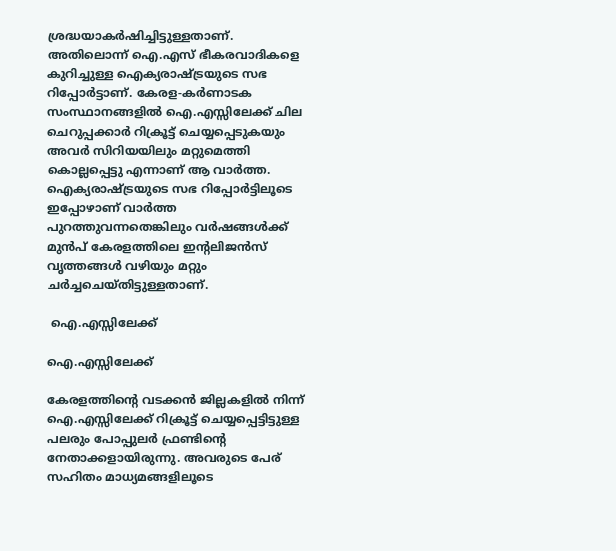ശ്രദ്ധയാകര്‍ഷിച്ചിട്ടുള്ളതാണ്. അതിലൊന്ന് ഐ.എസ് ഭീകരവാദികളെ കുറിച്ചുള്ള ഐക്യരാഷ്ട്രയുടെ സഭ റിപ്പോര്‍ട്ടാണ്. കേരള-കര്‍ണാടക സംസ്ഥാനങ്ങളില്‍ ഐ.എസ്സിലേക്ക് ചില ചെറുപ്പക്കാര്‍ റിക്രൂട്ട് ചെയ്യപ്പെടുകയും അവര്‍ സിറിയയിലും മറ്റുമെത്തി കൊല്ലപ്പെട്ടു എന്നാണ് ആ വാര്‍ത്ത. ഐക്യരാഷ്ട്രയുടെ സഭ റിപ്പോര്‍ട്ടിലൂടെ ഇപ്പോഴാണ് വാര്‍ത്ത പുറത്തുവന്നതെങ്കിലും വര്‍ഷങ്ങള്‍ക്ക് മുന്‍പ് കേരളത്തിലെ ഇന്‍റലിജന്‍സ് വൃത്തങ്ങള്‍ വഴിയും മറ്റും ചര്‍ച്ചചെയ്തിട്ടുള്ളതാണ്.

 ഐ.എസ്സിലേക്ക്

ഐ.എസ്സിലേക്ക്

കേരളത്തിന്‍റെ വടക്കന്‍ ജില്ലകളില്‍ നിന്ന് ഐ.എസ്സിലേക്ക് റിക്രൂട്ട് ചെയ്യപ്പെട്ടിട്ടുള്ള പലരും പോപ്പുലര്‍ ഫ്രണ്ടിന്‍റെ നേതാക്കളായിരുന്നു. അവരുടെ പേര് സഹിതം മാധ്യമങ്ങളിലൂടെ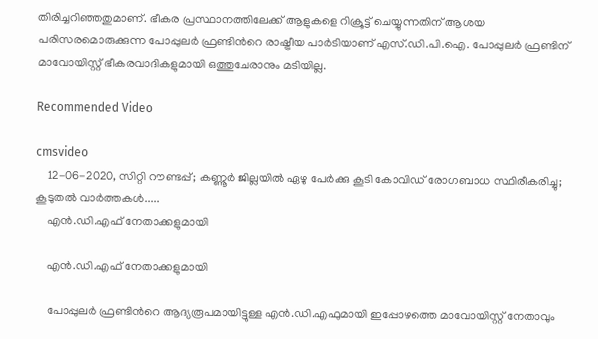തിരിച്ചറിഞ്ഞതുമാണ്. ഭീകര പ്രസ്ഥാനത്തിലേക്ക് ആളുകളെ റിക്രൂട്ട് ചെയ്യുന്നതിന് ആശയ പരിസരമൊരുക്കുന്ന പോപ്പുലര്‍ ഫ്രണ്ടിന്‍റെ രാഷ്ട്രീയ പാര്‍ടിയാണ് എസ്.ഡി.പി.ഐ. പോപ്പുലര്‍ ഫ്രണ്ടിന് മാവോയിസ്റ്റ് ഭീകരവാദികളുമായി ഒത്തുചേരാനും മടിയില്ല.

Recommended Video

cmsvideo
    12-06-2020, സിറ്റി റൗണ്ടപ്പ്; കണ്ണൂര്‍ ജില്ലയില്‍ ഏഴു പേര്‍ക്കു കൂടി കോവിഡ് രോഗബാധ സ്ഥിരീകരിച്ചു; കൂടുതൽ വാർത്തകൾ.....
    എന്‍.ഡി.എഫ് നേതാക്കളുമായി

    എന്‍.ഡി.എഫ് നേതാക്കളുമായി

    പോപ്പുലര്‍ ഫ്രണ്ടിന്‍റെ ആദ്യരൂപമായിട്ടുള്ള എന്‍.ഡി.എഫുമായി ഇപ്പോഴത്തെ മാവോയിസ്റ്റ് നേതാവും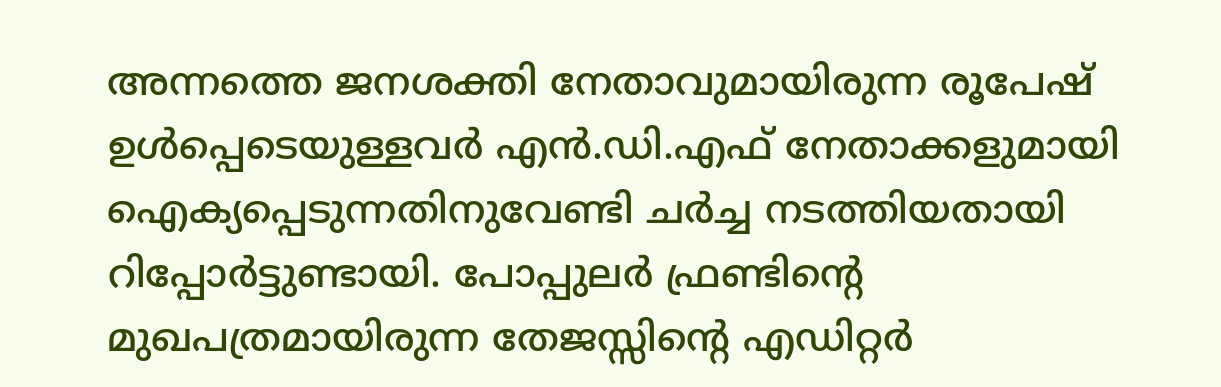അന്നത്തെ ജനശക്തി നേതാവുമായിരുന്ന രൂപേഷ് ഉള്‍പ്പെടെയുള്ളവര്‍ എന്‍.ഡി.എഫ് നേതാക്കളുമായി ഐക്യപ്പെടുന്നതിനുവേണ്ടി ചര്‍ച്ച നടത്തിയതായി റിപ്പോര്‍ട്ടുണ്ടായി. പോപ്പുലര്‍ ഫ്രണ്ടിന്‍റെ മുഖപത്രമായിരുന്ന തേജസ്സിന്‍റെ എഡിറ്റര്‍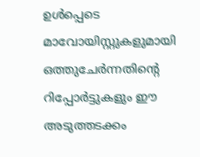ഉള്‍പ്പെടെ മാവോയിസ്റ്റുകളുമായി ഒത്തുചേര്‍ന്നതിന്‍റെ റിപ്പോര്‍ട്ടുകളും ഈ അടുത്തടക്കം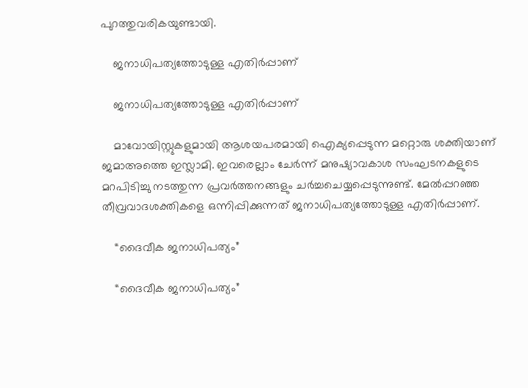പുറത്തുവരികയുണ്ടായി.

    ജനാധിപത്യത്തോടുള്ള എതിര്‍പ്പാണ്

    ജനാധിപത്യത്തോടുള്ള എതിര്‍പ്പാണ്

    മാവോയിസ്റ്റുകളുമായി ആശയപരമായി ഐക്യപ്പെടുന്ന മറ്റൊരു ശക്തിയാണ് ജമാഅത്തെ ഇസ്ലാമി. ഇവരെല്ലാം ചേര്‍ന്ന് മനുഷ്യാവകാശ സംഘടനകളുടെ മറപിടിച്ചു നടത്തുന്ന പ്രവര്‍ത്തനങ്ങളും ചര്‍ച്ചചെയ്യപ്പെടുന്നുണ്ട്. മേല്‍പ്പറഞ്ഞ തീവ്രവാദശക്തികളെ ഒന്നിപ്പിക്കുന്നത് ജനാധിപത്യത്തോടുള്ള എതിര്‍പ്പാണ്.

    “ദൈവീക ജനാധിപത്യം”

    “ദൈവീക ജനാധിപത്യം”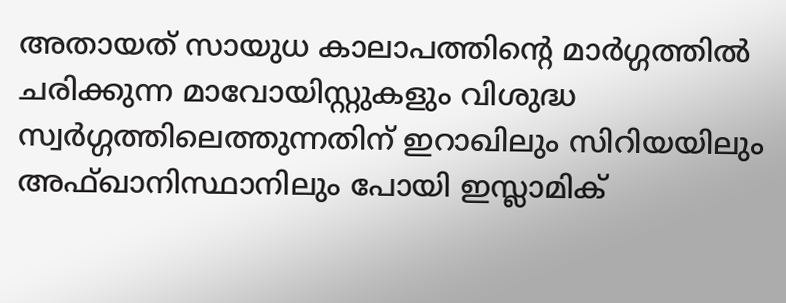അതായത് സായുധ കാലാപത്തിന്‍റെ മാര്‍ഗ്ഗത്തില്‍ ചരിക്കുന്ന മാവോയിസ്റ്റുകളും വിശുദ്ധ സ്വര്‍ഗ്ഗത്തിലെത്തുന്നതിന് ഇറാഖിലും സിറിയയിലും അഫ്ഖാനിസ്ഥാനിലും പോയി ഇസ്ലാമിക്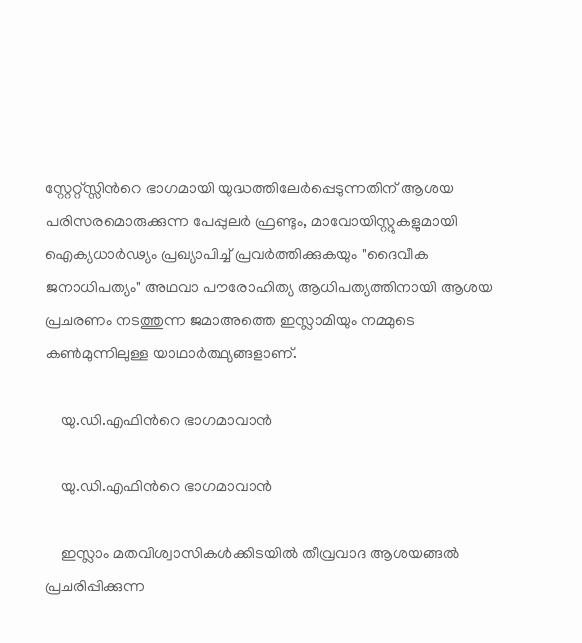സ്റ്റേറ്റ്സ്സിന്‍റെ ഭാഗമായി യുദ്ധത്തിലേര്‍പ്പെടുന്നതിന് ആശയ പരിസരമൊരുക്കുന്ന പേപ്പുലര്‍ ഫ്രണ്ടും, മാവോയിസ്റ്റുകളുമായി ഐക്യധാര്‍ഢ്യം പ്രഖ്യാപിച്ച് പ്രവര്‍ത്തിക്കുകയും "ദൈവീക ജനാധിപത്യം" അഥവാ പൗരോഹിത്യ ആധിപത്യത്തിനായി ആശയ പ്രചരണം നടത്തുന്ന ജമാഅത്തെ ഇസ്ലാമിയും നമ്മുടെ കണ്‍മുന്നിലുള്ള യാഥാര്‍ത്ഥ്യങ്ങളാണ്.

    യു.ഡി.എഫിന്‍റെ ഭാഗമാവാന്‍

    യു.ഡി.എഫിന്‍റെ ഭാഗമാവാന്‍

    ഇസ്ലാം മതവിശ്വാസികള്‍ക്കിടയില്‍ തീവ്രവാദ ആശയങ്ങല്‍ പ്രചരിപ്പിക്കുന്ന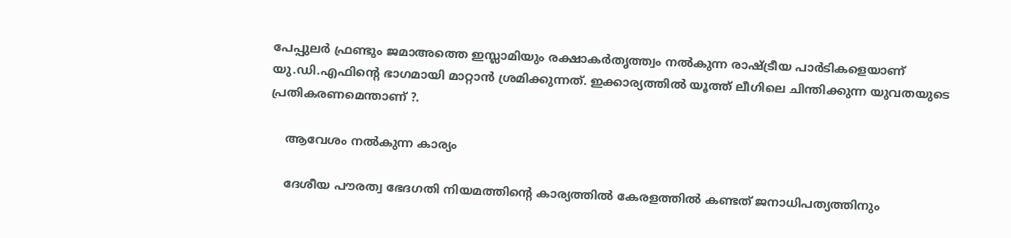പേപ്പുലര്‍ ഫ്രണ്ടും ജമാഅത്തെ ഇസ്ലാമിയും രക്ഷാകര്‍തൃത്ത്വം നല്‍കുന്ന രാഷ്ട്രീയ പാര്‍ടികളെയാണ് യു.ഡി.എഫിന്‍റെ ഭാഗമായി മാറ്റാന്‍ ശ്രമിക്കുന്നത്. ഇക്കാര്യത്തില്‍ യൂത്ത് ലീഗിലെ ചിന്തിക്കുന്ന യുവതയുടെ പ്രതികരണമെന്താണ് ?.

    ആവേശം നല്‍കുന്ന കാര്യം

    ദേശീയ പൗരത്വ ഭേദഗതി നിയമത്തിന്‍റെ കാര്യത്തില്‍ കേരളത്തില്‍ കണ്ടത് ജനാധിപത്യത്തിനും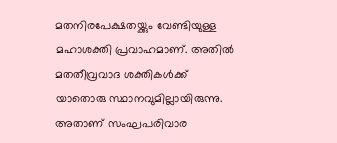മതനിരപേക്ഷതയ്ക്കും വേണ്ടിയുള്ള മഹാശക്തി പ്രവാഹമാണ്. അതില്‍ മതതീവ്രവാദ ശക്തികള്‍ക്ക് യാതൊരു സ്ഥാനവുമില്ലായിരുന്നു. അതാണ് സംഘപരിവാര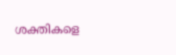ശക്തികളെ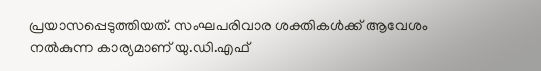പ്രയാസപ്പെടുത്തിയത്. സംഘപരിവാര ശക്തികള്‍ക്ക് ആവേശം നല്‍കുന്ന കാര്യമാണ് യു.ഡി.എഫ്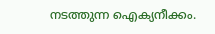നടത്തുന്ന ഐക്യനീക്കം.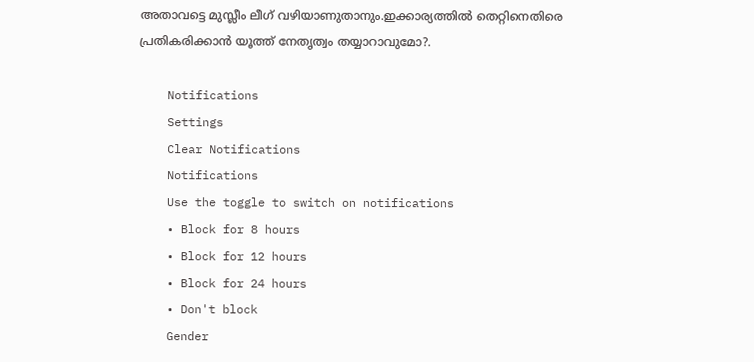അതാവട്ടെ മുസ്ലീം ലീഗ് വഴിയാണുതാനും.ഇക്കാര്യത്തില്‍ തെറ്റിനെതിരെ പ്രതികരിക്കാന്‍ യൂത്ത് നേതൃത്വം തയ്യാറാവുമോ?.

    Notifications
    Settings
    Clear Notifications
    Notifications
    Use the toggle to switch on notifications
    • Block for 8 hours
    • Block for 12 hours
    • Block for 24 hours
    • Don't block
    Gender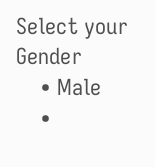Select your Gender
    • Male
    •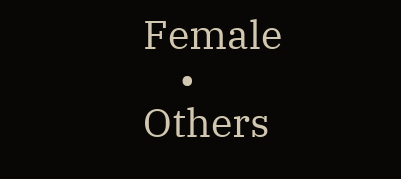Female
    • Others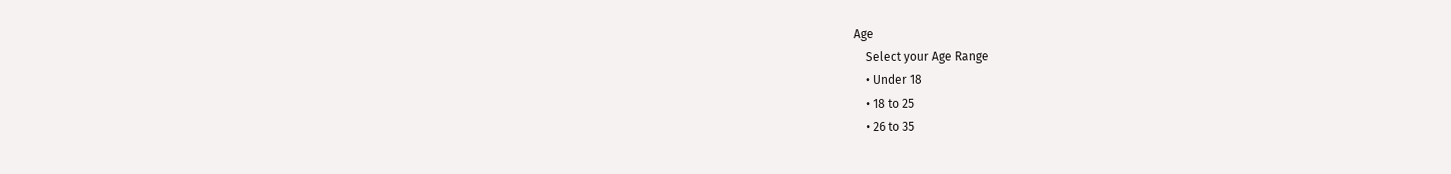Age
    Select your Age Range
    • Under 18
    • 18 to 25
    • 26 to 35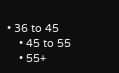• 36 to 45
    • 45 to 55
    • 55+